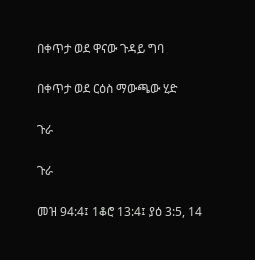በቀጥታ ወደ ዋናው ጉዳይ ግባ

በቀጥታ ወደ ርዕስ ማውጫው ሂድ

ጉራ

ጉራ

መዝ 94:4፤ 1ቆሮ 13:4፤ ያዕ 3:5, 14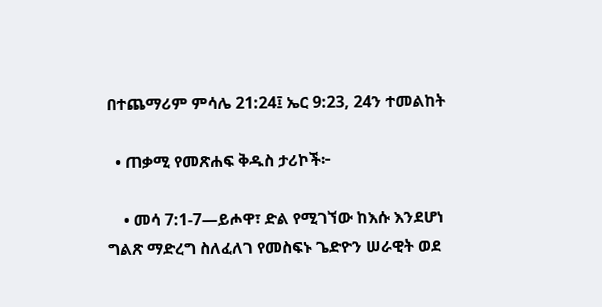በተጨማሪም ምሳሌ 21:24፤ ኤር 9:23, 24ን ተመልከት

  • ጠቃሚ የመጽሐፍ ቅዱስ ታሪኮች፦

    • መሳ 7:1-7—ይሖዋ፣ ድል የሚገኘው ከእሱ እንደሆነ ግልጽ ማድረግ ስለፈለገ የመስፍኑ ጌድዮን ሠራዊት ወደ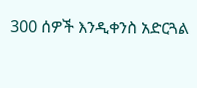300 ሰዎች እንዲቀንስ አድርጓል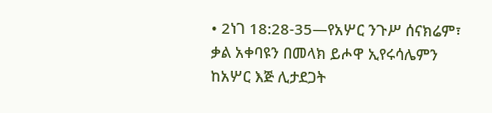• 2ነገ 18:28-35—የአሦር ንጉሥ ሰናክሬም፣ ቃል አቀባዩን በመላክ ይሖዋ ኢየሩሳሌምን ከአሦር እጅ ሊታደጋት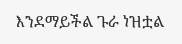እንደማይችል ጉራ ነዝቷል